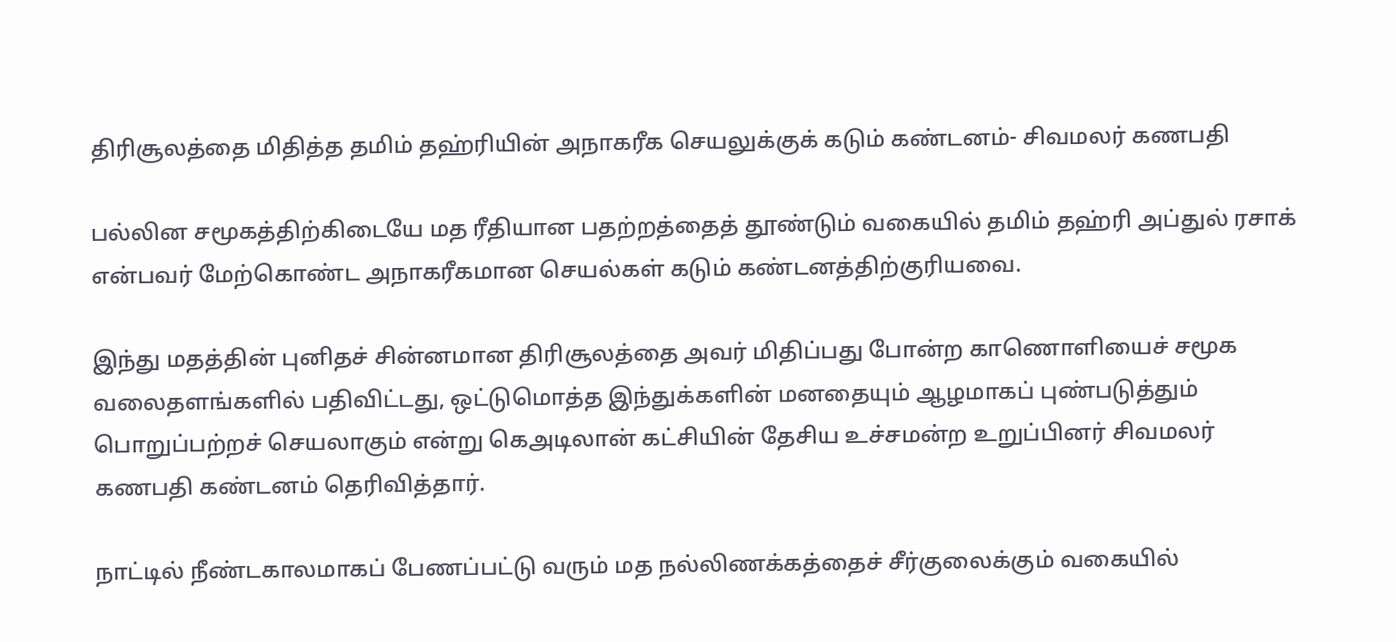திரிசூலத்தை மிதித்த தமிம் தஹ்ரியின் அநாகரீக செயலுக்குக் கடும் கண்டனம்- சிவமலர் கணபதி

பல்லின சமூகத்திற்கிடையே மத ரீதியான பதற்றத்தைத் தூண்டும் வகையில் தமிம் தஹ்ரி அப்துல் ரசாக் என்பவர் மேற்கொண்ட அநாகரீகமான செயல்கள் கடும் கண்டனத்திற்குரியவை.

இந்து மதத்தின் புனிதச் சின்னமான திரிசூலத்தை அவர் மிதிப்பது போன்ற காணொளியைச் சமூக வலைதளங்களில் பதிவிட்டது, ஒட்டுமொத்த இந்துக்களின் மனதையும் ஆழமாகப் புண்படுத்தும் பொறுப்பற்றச் செயலாகும் என்று கெஅடிலான் கட்சியின் தேசிய உச்சமன்ற உறுப்பினர் சிவமலர் கணபதி கண்டனம் தெரிவித்தார்.

நாட்டில் நீண்டகாலமாகப் பேணப்பட்டு வரும் மத நல்லிணக்கத்தைச் சீர்குலைக்கும் வகையில்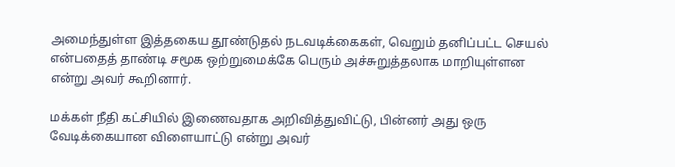அமைந்துள்ள இத்தகைய தூண்டுதல் நடவடிக்கைகள், வெறும் தனிப்பட்ட செயல் என்பதைத் தாண்டி சமூக ஒற்றுமைக்கே பெரும் அச்சுறுத்தலாக மாறியுள்ளன என்று அவர் கூறினார்.

மக்கள் நீதி கட்சியில் இணைவதாக அறிவித்துவிட்டு, பின்னர் அது ஒரு வேடிக்கையான விளையாட்டு என்று அவர்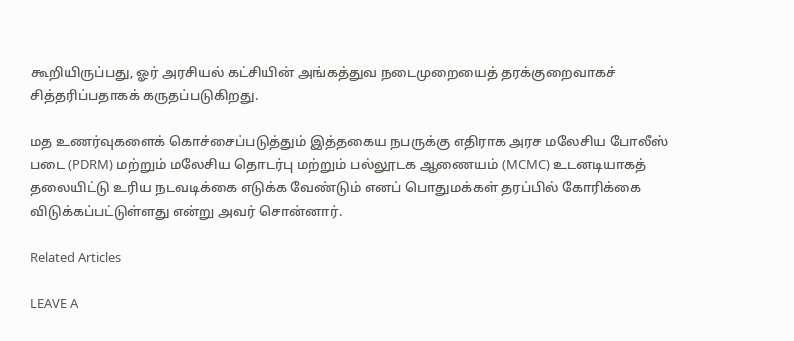கூறியிருப்பது, ஓர் அரசியல் கட்சியின் அங்கத்துவ நடைமுறையைத் தரக்குறைவாகச் சித்தரிப்பதாகக் கருதப்படுகிறது.

மத உணர்வுகளைக் கொச்சைப்படுத்தும் இத்தகைய நபருக்கு எதிராக அரச மலேசிய போலீஸ் படை (PDRM) மற்றும் மலேசிய தொடர்பு மற்றும் பல்லூடக ஆணையம் (MCMC) உடனடியாகத் தலையிட்டு உரிய நடவடிக்கை எடுக்க வேண்டும் எனப் பொதுமக்கள் தரப்பில் கோரிக்கை விடுக்கப்பட்டுள்ளது என்று அவர் சொன்னார்.

Related Articles

LEAVE A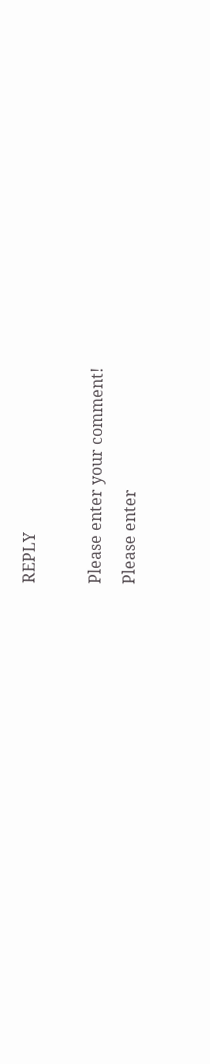REPLY

Please enter your comment!
Please enter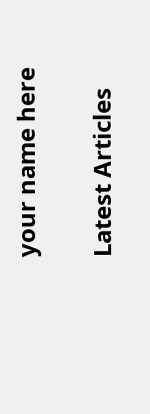your name here

Latest Articles